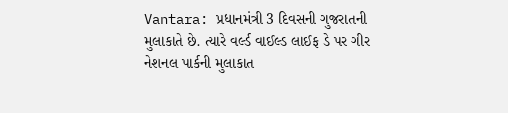Vantara: પ્રધાનમંત્રી 3 દિવસની ગુજરાતની મુલાકાતે છે. ત્યારે વર્લ્ડ વાઈલ્ડ લાઈફ ડે પર ગીર નેશનલ પાર્કની મુલાકાત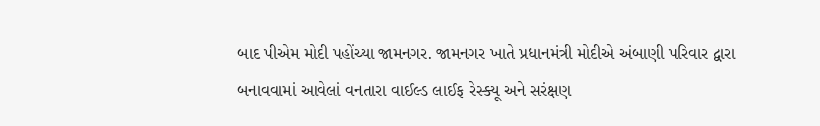બાદ પીએમ મોદી પહોંચ્યા જામનગર. જામનગર ખાતે પ્રધાનમંત્રી મોદીએ અંબાણી પરિવાર દ્વારા બનાવવામાં આવેલાં વનતારા વાઈલ્ડ લાઈફ રેસ્ક્યૂ અને સરંક્ષણ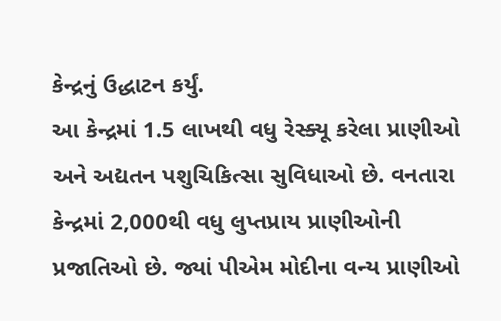કેન્દ્રનું ઉદ્ધાટન કર્યું.
આ કેન્દ્રમાં 1.5 લાખથી વધુ રેસ્ક્યૂ કરેલા પ્રાણીઓ અને અદ્યતન પશુચિકિત્સા સુવિધાઓ છે. વનતારા કેન્દ્રમાં 2,000થી વધુ લુપ્તપ્રાય પ્રાણીઓની પ્રજાતિઓ છે. જ્યાં પીએમ મોદીના વન્ય પ્રાણીઓ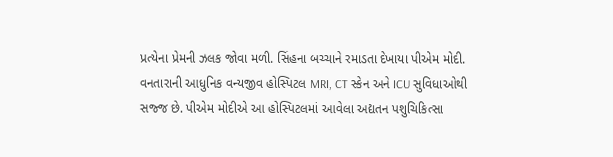પ્રત્યેના પ્રેમની ઝલક જોવા મળી. સિંહના બચ્ચાને રમાડતા દેખાયા પીએમ મોદી.
વનતારાની આધુનિક વન્યજીવ હોસ્પિટલ MRI, CT સ્કેન અને ICU સુવિધાઓથી સજ્જ છે. પીએમ મોદીએ આ હોસ્પિટલમાં આવેલા અદ્યતન પશુચિકિત્સા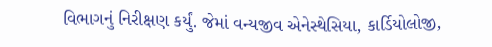વિભાગનું નિરીક્ષણ કર્યું. જેમાં વન્યજીવ એનેસ્થેસિયા, કાર્ડિયોલોજી,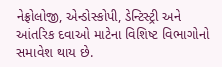નેફ્રોલોજી, એન્ડોસ્કોપી, ડેન્ટિસ્ટ્રી અને આંતરિક દવાઓ માટેના વિશિષ્ટ વિભાગોનો સમાવેશ થાય છે.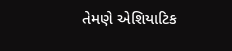તેમણે એશિયાટિક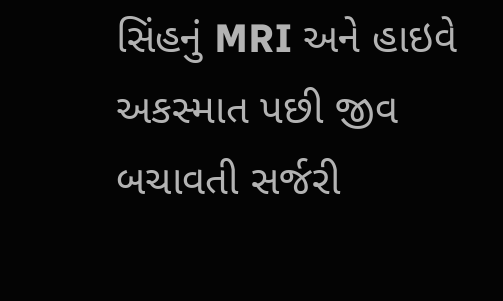સિંહનું MRI અને હાઇવે અકસ્માત પછી જીવ બચાવતી સર્જરી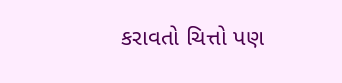કરાવતો ચિત્તો પણ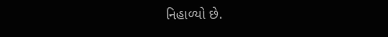નિહાળ્યો છે.